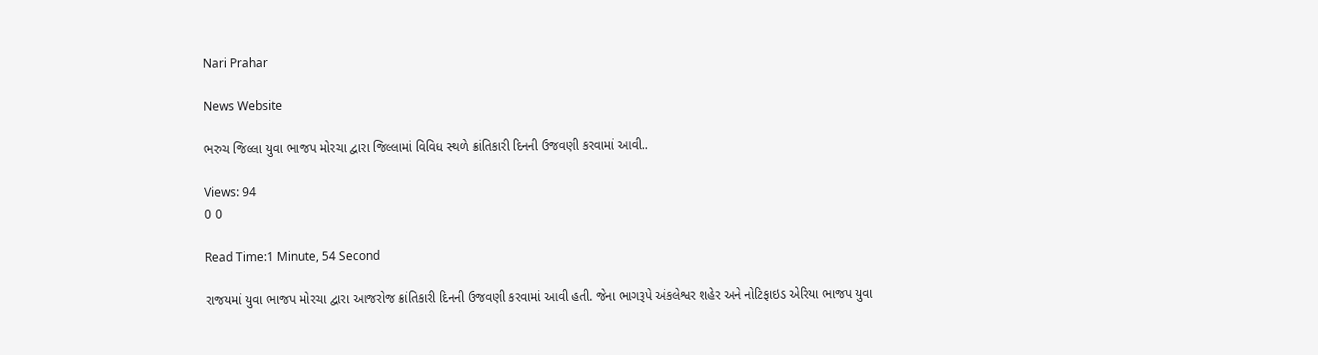Nari Prahar

News Website

ભરુચ જિલ્લા યુવા ભાજપ મોરચા દ્વારા જિલ્લામાં વિવિધ સ્થળે ક્રાંતિકારી દિનની ઉજવણી કરવામાં આવી..

Views: 94
0 0

Read Time:1 Minute, 54 Second

રાજયમાં યુવા ભાજપ મોરચા દ્વારા આજરોજ ક્રાંતિકારી દિનની ઉજવણી કરવામાં આવી હતી. જેના ભાગરૂપે અંકલેશ્વર શહેર અને નોટિફાઇડ એરિયા ભાજપ યુવા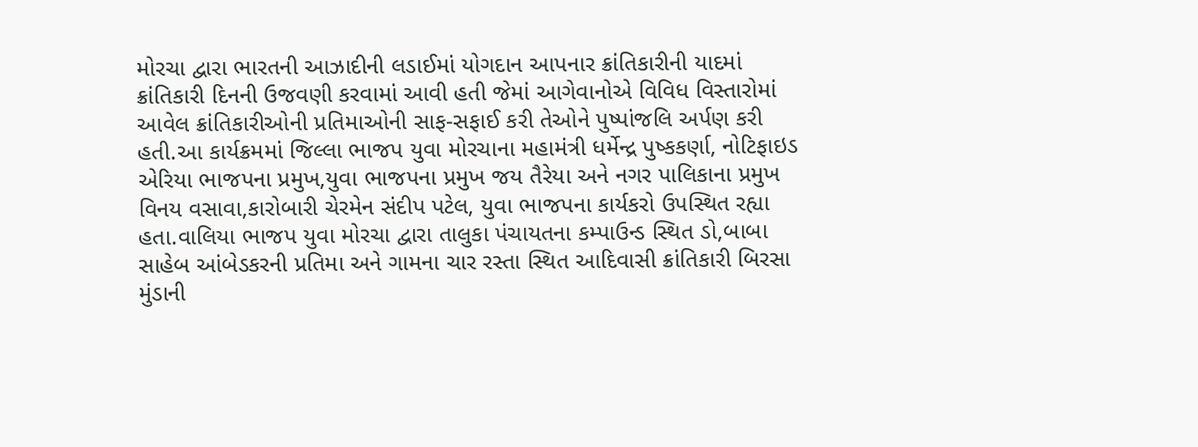મોરચા દ્વારા ભારતની આઝાદીની લડાઈમાં યોગદાન આપનાર ક્રાંતિકારીની યાદમાં ક્રાંતિકારી દિનની ઉજવણી કરવામાં આવી હતી જેમાં આગેવાનોએ વિવિધ વિસ્તારોમાં આવેલ ક્રાંતિકારીઓની પ્રતિમાઓની સાફ-સફાઈ કરી તેઓને પુષ્પાંજલિ અર્પણ કરી હતી.આ કાર્યક્રમમાં જિલ્લા ભાજપ યુવા મોરચાના મહામંત્રી ધર્મેન્દ્ર પુષ્કકર્ણા, નોટિફાઇડ એરિયા ભાજપના પ્રમુખ,યુવા ભાજપના પ્રમુખ જય તૈરેયા અને નગર પાલિકાના પ્રમુખ વિનય વસાવા,કારોબારી ચેરમેન સંદીપ પટેલ, યુવા ભાજપના કાર્યકરો ઉપસ્થિત રહ્યા હતા.વાલિયા ભાજપ યુવા મોરચા દ્વારા તાલુકા પંચાયતના કમ્પાઉન્ડ સ્થિત ડો,બાબા સાહેબ આંબેડકરની પ્રતિમા અને ગામના ચાર રસ્તા સ્થિત આદિવાસી ક્રાંતિકારી બિરસા મુંડાની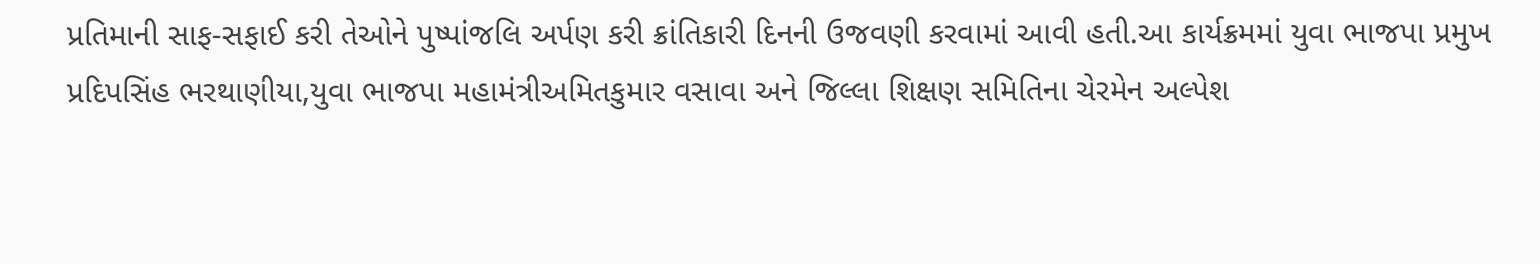પ્રતિમાની સાફ-સફાઈ કરી તેઓને પુષ્પાંજલિ અર્પણ કરી ક્રાંતિકારી દિનની ઉજવણી કરવામાં આવી હતી.આ કાર્યક્રમમાં યુવા ભાજપા પ્રમુખ પ્રદિપસિંહ ભરથાણીયા,યુવા ભાજપા મહામંત્રીઅમિતકુમાર વસાવા અને જિલ્લા શિક્ષણ સમિતિના ચેરમેન અલ્પેશ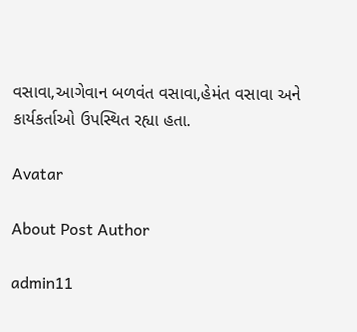વસાવા,આગેવાન બળવંત વસાવા,હેમંત વસાવા અને કાર્યકર્તાઓ ઉપસ્થિત રહ્યા હતા.

Avatar

About Post Author

admin11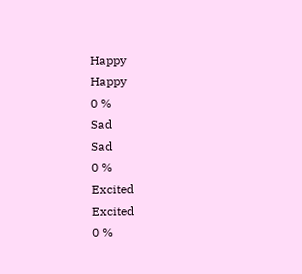Happy
Happy
0 %
Sad
Sad
0 %
Excited
Excited
0 %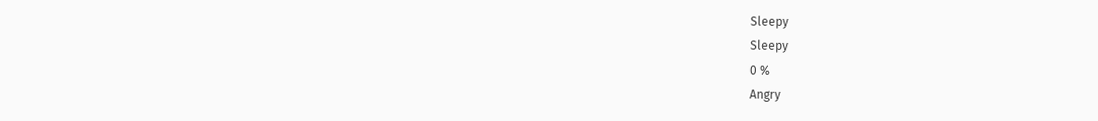Sleepy
Sleepy
0 %
Angry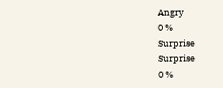Angry
0 %
Surprise
Surprise
0 %